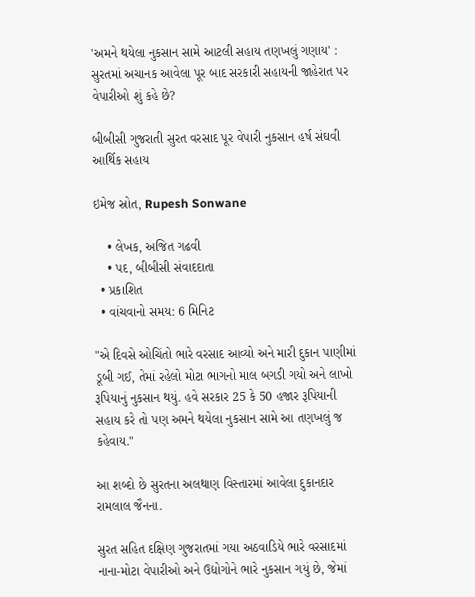'અમને થયેલા નુકસાન સામે આટલી સહાય તણખલું ગણાય' : સુરતમાં અચાનક આવેલા પૂર બાદ સરકારી સહાયની જાહેરાત પર વેપારીઓ શું કહે છે?

બીબીસી ગુજરાતી સુરત વરસાદ પૂર વેપારી નુકસાન હર્ષ સંઘવી  આર્થિક સહાય

ઇમેજ સ્રોત, Rupesh Sonwane

    • લેખક, અજિત ગઢવી
    • પદ, બીબીસી સંવાદદાતા
  • પ્રકાશિત
  • વાંચવાનો સમય: 6 મિનિટ

"એ દિવસે ઓચિંતો ભારે વરસાદ આવ્યો અને મારી દુકાન પાણીમાં ડૂબી ગઈ, તેમાં રહેલો મોટા ભાગનો માલ બગડી ગયો અને લાખો રૂપિયાનું નુકસાન થયું. હવે સરકાર 25 કે 50 હજાર રૂપિયાની સહાય કરે તો પણ અમને થયેલા નુકસાન સામે આ તણખલું જ કહેવાય."

આ શબ્દો છે સુરતના અલથાણ વિસ્તારમાં આવેલા દુકાનદાર રામલાલ જૈનના.

સુરત સહિત દક્ષિણ ગુજરાતમાં ગયા અઠવાડિયે ભારે વરસાદમાં નાના-મોટા વેપારીઓ અને ઉદ્યોગોને ભારે નુકસાન ગયું છે, જેમાં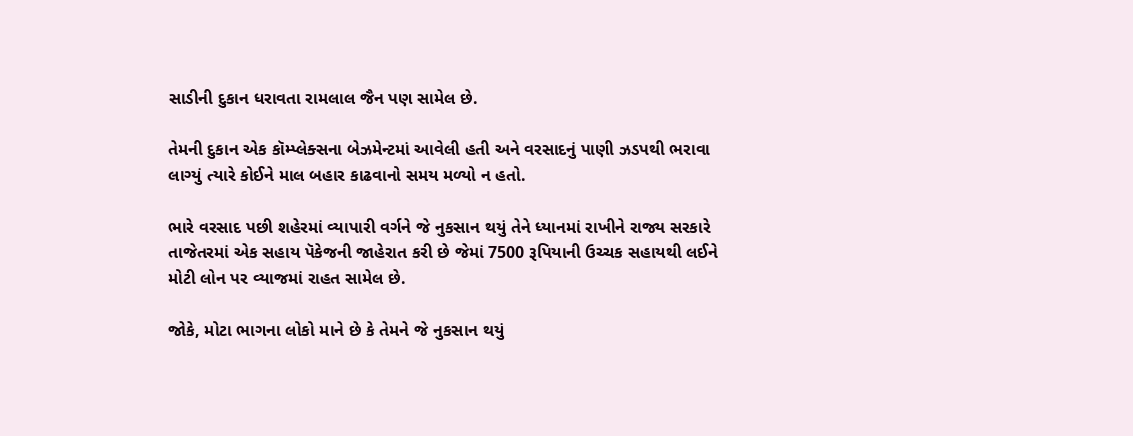સાડીની દુકાન ધરાવતા રામલાલ જૈન પણ સામેલ છે.

તેમની દુકાન એક કૉમ્પ્લેક્સના બેઝમેન્ટમાં આવેલી હતી અને વરસાદનું પાણી ઝડપથી ભરાવા લાગ્યું ત્યારે કોઈને માલ બહાર કાઢવાનો સમય મળ્યો ન હતો.

ભારે વરસાદ પછી શહેરમાં વ્યાપારી વર્ગને જે નુકસાન થયું તેને ધ્યાનમાં રાખીને રાજ્ય સરકારે તાજેતરમાં એક સહાય પૅકેજની જાહેરાત કરી છે જેમાં 7500 રૂપિયાની ઉચ્ચક સહાયથી લઈને મોટી લોન પર વ્યાજમાં રાહત સામેલ છે.

જોકે, મોટા ભાગના લોકો માને છે કે તેમને જે નુકસાન થયું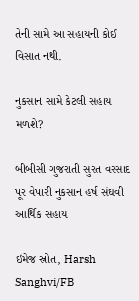તેની સામે આ સહાયની કોઈ વિસાત નથી.

નુકસાન સામે કેટલી સહાય મળશે?

બીબીસી ગુજરાતી સુરત વરસાદ પૂર વેપારી નુકસાન હર્ષ સંઘવી  આર્થિક સહાય

ઇમેજ સ્રોત, Harsh Sanghvi/FB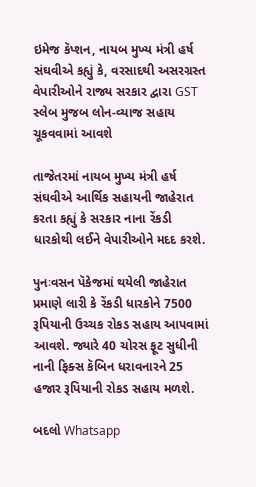ઇમેજ કૅપ્શન, નાયબ મુખ્ય મંત્રી હર્ષ સંઘવીએ કહ્યું કે, વરસાદથી અસરગ્રસ્ત વેપારીઓને રાજ્ય સરકાર દ્વારા GST સ્લેબ મુજબ લોન-વ્યાજ સહાય ચૂકવવામાં આવશે

તાજેતરમાં નાયબ મુખ્ય મંત્રી હર્ષ સંઘવીએ આર્થિક સહાયની જાહેરાત કરતા કહ્યું કે સરકાર નાના રેંકડી ધારકોથી લઈને વેપારીઓને મદદ કરશે.

પુનઃવસન પૅકેજમાં થયેલી જાહેરાત પ્રમાણે લારી કે રેંકડી ધારકોને 7500 રૂપિયાની ઉચ્ચક રોકડ સહાય આપવામાં આવશે. જ્યારે 40 ચોરસ ફૂટ સુધીની નાની ફિક્સ કૅબિન ધરાવનારને 25 હજાર રૂપિયાની રોકડ સહાય મળશે.

બદલો Whatsapp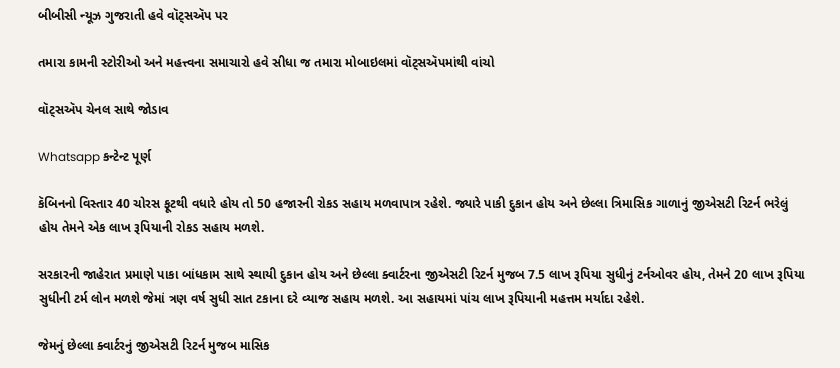બીબીસી ન્યૂઝ ગુજરાતી હવે વૉટ્સઍપ પર

તમારા કામની સ્ટોરીઓ અને મહત્ત્વના સમાચારો હવે સીધા જ તમારા મોબાઇલમાં વૉટ્સઍપમાંથી વાંચો

વૉટ્સઍપ ચેનલ સાથે જોડાવ

Whatsapp કન્ટેન્ટ પૂર્ણ

કૅબિનનો વિસ્તાર 40 ચોરસ ફૂટથી વધારે હોય તો 50 હજારની રોકડ સહાય મળવાપાત્ર રહેશે. જ્યારે પાકી દુકાન હોય અને છેલ્લા ત્રિમાસિક ગાળાનું જીએસટી રિટર્ન ભરેલું હોય તેમને એક લાખ રૂપિયાની રોકડ સહાય મળશે.

સરકારની જાહેરાત પ્રમાણે પાકા બાંધકામ સાથે સ્થાયી દુકાન હોય અને છેલ્લા ક્વાર્ટરના જીએસટી રિટર્ન મુજબ 7.5 લાખ રૂપિયા સુધીનું ટર્નઓવર હોય, તેમને 20 લાખ રૂપિયા સુધીની ટર્મ લોન મળશે જેમાં ત્રણ વર્ષ સુધી સાત ટકાના દરે વ્યાજ સહાય મળશે. આ સહાયમાં પાંચ લાખ રૂપિયાની મહત્તમ મર્યાદા રહેશે.

જેમનું છેલ્લા ક્વાર્ટરનું જીએસટી રિટર્ન મુજબ માસિક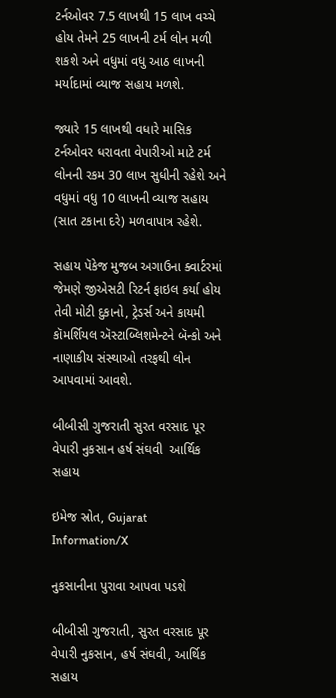ટર્નઓવર 7.5 લાખથી 15 લાખ વચ્ચે હોય તેમને 25 લાખની ટર્મ લોન મળી શકશે અને વધુમાં વધુ આઠ લાખની મર્યાદામાં વ્યાજ સહાય મળશે.

જ્યારે 15 લાખથી વધારે માસિક ટર્નઓવર ધરાવતા વેપારીઓ માટે ટર્મ લોનની રકમ 30 લાખ સુધીની રહેશે અને વધુમાં વધુ 10 લાખની વ્યાજ સહાય (સાત ટકાના દરે) મળવાપાત્ર રહેશે.

સહાય પૅકેજ મુજબ અગાઉના ક્વાર્ટરમાં જેમણે જીએસટી રિટર્ન ફાઇલ કર્યા હોય તેવી મોટી દુકાનો, ટ્રેડર્સ અને કાયમી કૉમર્શિયલ ઍસ્ટાબ્લિશમેન્ટને બૅન્કો અને નાણાકીય સંસ્થાઓ તરફથી લોન આપવામાં આવશે.

બીબીસી ગુજરાતી સુરત વરસાદ પૂર વેપારી નુકસાન હર્ષ સંઘવી  આર્થિક સહાય

ઇમેજ સ્રોત, Gujarat Information/X

નુકસાનીના પુરાવા આપવા પડશે

બીબીસી ગુજરાતી, સુરત વરસાદ પૂર વેપારી નુકસાન, હર્ષ સંઘવી, આર્થિક સહાય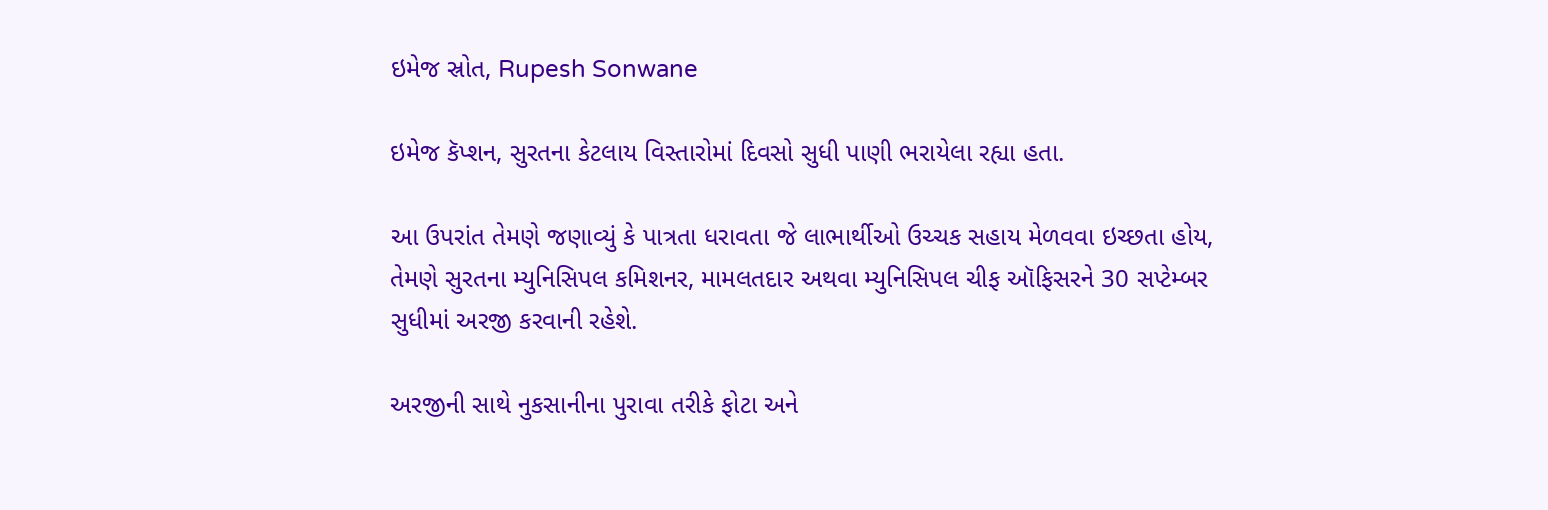ઇમેજ સ્રોત, Rupesh Sonwane

ઇમેજ કૅપ્શન, સુરતના કેટલાય વિસ્તારોમાં દિવસો સુધી પાણી ભરાયેલા રહ્યા હતા.

આ ઉપરાંત તેમણે જણાવ્યું કે પાત્રતા ધરાવતા જે લાભાર્થીઓ ઉચ્ચક સહાય મેળવવા ઇચ્છતા હોય, તેમણે સુરતના મ્યુનિસિપલ કમિશનર, મામલતદાર અથવા મ્યુનિસિપલ ચીફ ઑફિસરને 30 સપ્ટેમ્બર સુધીમાં અરજી કરવાની રહેશે.

અરજીની સાથે નુકસાનીના પુરાવા તરીકે ફોટા અને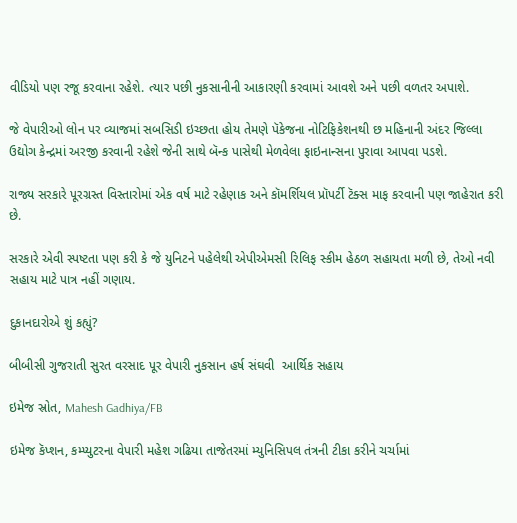વીડિયો પણ રજૂ કરવાના રહેશે. ત્યાર પછી નુકસાનીની આકારણી કરવામાં આવશે અને પછી વળતર અપાશે.

જે વેપારીઓ લોન પર વ્યાજમાં સબસિડી ઇચ્છતા હોય તેમણે પૅકેજના નોટિફિકેશનથી છ મહિનાની અંદર જિલ્લા ઉદ્યોગ કેન્દ્રમાં અરજી કરવાની રહેશે જેની સાથે બૅન્ક પાસેથી મેળવેલા ફાઇનાન્સના પુરાવા આપવા પડશે.

રાજ્ય સરકારે પૂરગ્રસ્ત વિસ્તારોમાં એક વર્ષ માટે રહેણાક અને કૉમર્શિયલ પ્રૉપર્ટી ટૅક્સ માફ કરવાની પણ જાહેરાત કરી છે.

સરકારે એવી સ્પષ્ટતા પણ કરી કે જે યુનિટને પહેલેથી એપીએમસી રિલિફ સ્કીમ હેઠળ સહાયતા મળી છે, તેઓ નવી સહાય માટે પાત્ર નહીં ગણાય.

દુકાનદારોએ શું કહ્યું?

બીબીસી ગુજરાતી સુરત વરસાદ પૂર વેપારી નુકસાન હર્ષ સંઘવી  આર્થિક સહાય

ઇમેજ સ્રોત, Mahesh Gadhiya/FB

ઇમેજ કૅપ્શન, કમ્પ્યુટરના વેપારી મહેશ ગઢિયા તાજેતરમાં મ્યુનિસિપલ તંત્રની ટીકા કરીને ચર્ચામાં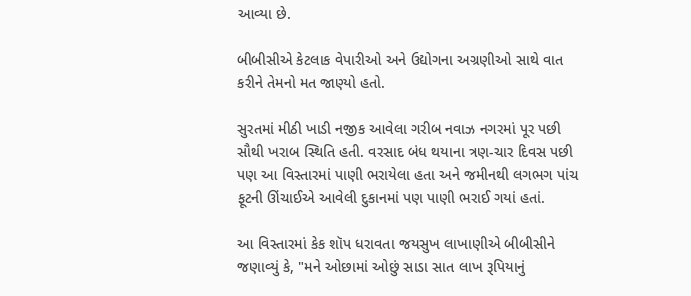આવ્યા છે.

બીબીસીએ કેટલાક વેપારીઓ અને ઉદ્યોગના અગ્રણીઓ સાથે વાત કરીને તેમનો મત જાણ્યો હતો.

સુરતમાં મીઠી ખાડી નજીક આવેલા ગરીબ નવાઝ નગરમાં પૂર પછી સૌથી ખરાબ સ્થિતિ હતી. વરસાદ બંધ થયાના ત્રણ-ચાર દિવસ પછી પણ આ વિસ્તારમાં પાણી ભરાયેલા હતા અને જમીનથી લગભગ પાંચ ફૂટની ઊંચાઈએ આવેલી દુકાનમાં પણ પાણી ભરાઈ ગયાં હતાં.

આ વિસ્તારમાં કેક શૉપ ધરાવતા જયસુખ લાખાણીએ બીબીસીને જણાવ્યું કે, "મને ઓછામાં ઓછું સાડા સાત લાખ રૂપિયાનું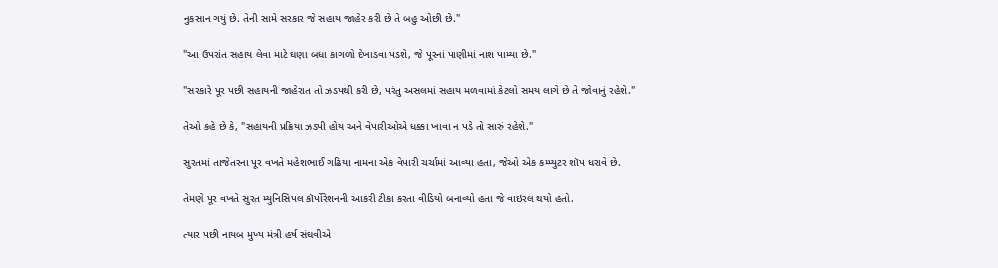નુકસાન ગયું છે. તેની સામે સરકાર જે સહાય જાહેર કરી છે તે બહુ ઓછી છે."

"આ ઉપરાંત સહાય લેવા માટે ઘણા બધા કાગળો દેખાડવા પડશે, જે પૂરનાં પાણીમાં નાશ પામ્યા છે."

"સરકારે પૂર પછી સહાયની જાહેરાત તો ઝડપથી કરી છે, પરંતુ અસલમાં સહાય મળવામાં કેટલો સમય લાગે છે તે જોવાનું રહેશે."

તેઓ કહે છે કે, "સહાયની પ્રક્રિયા ઝડપી હોય અને વેપારીઓએ ધક્કા ખાવા ન પડે તો સારું રહેશે."

સુરતમાં તાજેતરના પૂર વખતે મહેશભાઈ ગઢિયા નામના એક વેપારી ચર્ચામાં આવ્યા હતા, જેઓ એક કમ્પ્યુટર શૉપ ધરાવે છે.

તેમણે પૂર વખતે સુરત મ્યુનિસિપલ કૉર્પોરેશનની આકરી ટીકા કરતા વીડિયો બનાવ્યો હતા જે વાઇરલ થયો હતો.

ત્યાર પછી નાયબ મુખ્ય મંત્રી હર્ષ સંઘવીએ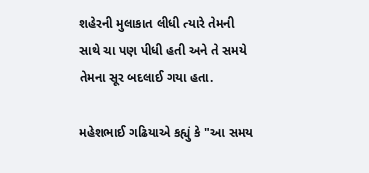શહેરની મુલાકાત લીધી ત્યારે તેમની સાથે ચા પણ પીધી હતી અને તે સમયે તેમના સૂર બદલાઈ ગયા હતા.

મહેશભાઈ ગઢિયાએ કહ્યું કે "આ સમય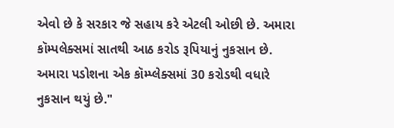એવો છે કે સરકાર જે સહાય કરે એટલી ઓછી છે. અમારા કૉમ્પલેક્સમાં સાતથી આઠ કરોડ રૂપિયાનું નુકસાન છે. અમારા પડોશના એક કૉમ્પ્લેક્સમાં 30 કરોડથી વધારે નુકસાન થયું છે."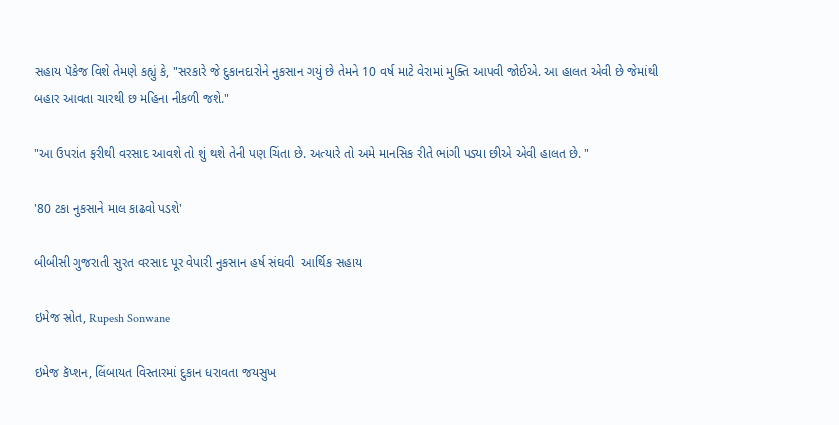સહાય પૅકેજ વિશે તેમણે કહ્યું કે, "સરકારે જે દુકાનદારોને નુકસાન ગયું છે તેમને 10 વર્ષ માટે વેરામાં મુક્તિ આપવી જોઈએ. આ હાલત એવી છે જેમાંથી બહાર આવતા ચારથી છ મહિના નીકળી જશે."

"આ ઉપરાંત ફરીથી વરસાદ આવશે તો શું થશે તેની પણ ચિંતા છે. અત્યારે તો અમે માનસિક રીતે ભાંગી પડ્યા છીએ એવી હાલત છે. "

'80 ટકા નુકસાને માલ કાઢવો પડશે'

બીબીસી ગુજરાતી સુરત વરસાદ પૂર વેપારી નુકસાન હર્ષ સંઘવી  આર્થિક સહાય

ઇમેજ સ્રોત, Rupesh Sonwane

ઇમેજ કૅપ્શન, લિંબાયત વિસ્તારમાં દુકાન ધરાવતા જયસુખ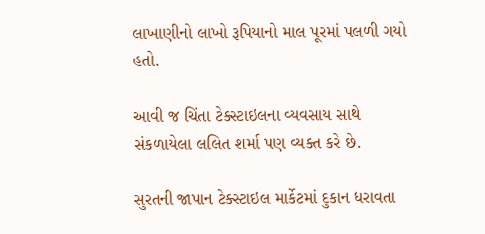લાખાણીનો લાખો રૂપિયાનો માલ પૂરમાં પલળી ગયો હતો.

આવી જ ચિંતા ટેક્સ્ટાઇલના વ્યવસાય સાથે સંકળાયેલા લલિત શર્મા પણ વ્યક્ત કરે છે.

સુરતની જાપાન ટેક્સ્ટાઇલ માર્કેટમાં દુકાન ધરાવતા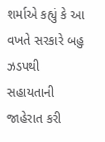શર્માએ કહ્યું કે આ વખતે સરકારે બહુ ઝડપથી સહાયતાની જાહેરાત કરી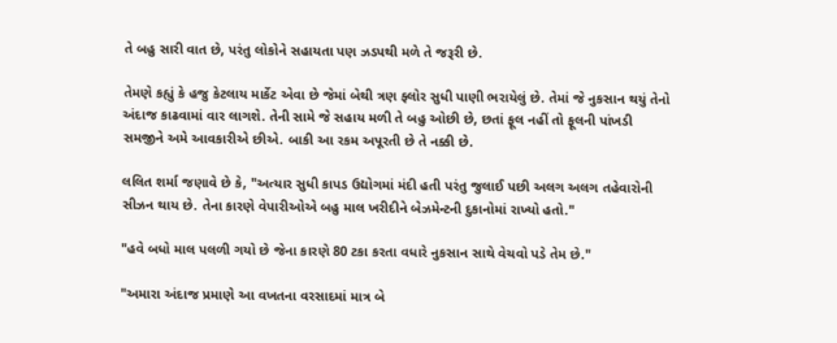તે બહુ સારી વાત છે, પરંતુ લોકોને સહાયતા પણ ઝડપથી મળે તે જરૂરી છે.

તેમણે કહ્યું કે હજુ કેટલાય માર્કેટ એવા છે જેમાં બેથી ત્રણ ફ્લોર સુધી પાણી ભરાયેલું છે. તેમાં જે નુકસાન થયું તેનો અંદાજ કાઢવામાં વાર લાગશે. તેની સામે જે સહાય મળી તે બહુ ઓછી છે, છતાં ફૂલ નહીં તો ફૂલની પાંખડી સમજીને અમે આવકારીએ છીએ. બાકી આ રકમ અપૂરતી છે તે નક્કી છે.

લલિત શર્મા જણાવે છે કે, "અત્યાર સુધી કાપડ ઉદ્યોગમાં મંદી હતી પરંતુ જુલાઈ પછી અલગ અલગ તહેવારોની સીઝન થાય છે. તેના કારણે વેપારીઓએ બહુ માલ ખરીદીને બેઝમેન્ટની દુકાનોમાં રાખ્યો હતો."

"હવે બધો માલ પલળી ગયો છે જેના કારણે 80 ટકા કરતા વધારે નુકસાન સાથે વેચવો પડે તેમ છે."

"અમારા અંદાજ પ્રમાણે આ વખતના વરસાદમાં માત્ર બે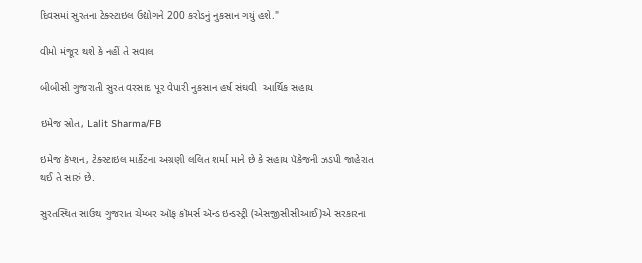દિવસમાં સુરતના ટેક્સ્ટાઇલ ઉદ્યોગને 200 કરોડનું નુકસાન ગયું હશે."

વીમો મંજૂર થશે કે નહીં તે સવાલ

બીબીસી ગુજરાતી સુરત વરસાદ પૂર વેપારી નુકસાન હર્ષ સંઘવી  આર્થિક સહાય

ઇમેજ સ્રોત, Lalit Sharma/FB

ઇમેજ કૅપ્શન, ટેક્સ્ટાઇલ માર્કેટના અગ્રણી લલિત શર્મા માને છે કે સહાય પૅકેજની ઝડપી જાહેરાત થઈ તે સારું છે.

સુરતસ્થિત સાઉથ ગુજરાત ચેમ્બર ઑફ કૉમર્સ ઍન્ડ ઇન્ડસ્ટ્રી (એસજીસીસીઆઈ)એ સરકારના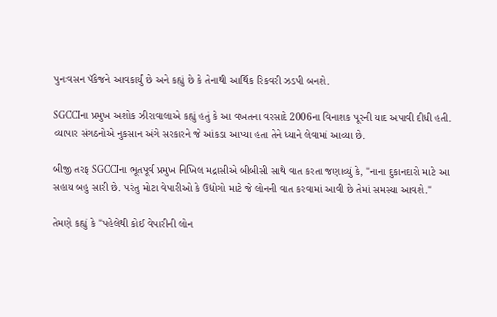પુનઃવસન પૅકેજને આવકાર્યું છે અને કહ્યું છે કે તેનાથી આર્થિક રિકવરી ઝડપી બનશે.

SGCCIના પ્રમુખ અશોક ઝીરાવાલાએ કહ્યું હતું કે આ વખતના વરસાદે 2006ના વિનાશક પૂરની યાદ અપાવી દીધી હતી. વ્યાપાર સંગઠનોએ નુકસાન અંગે સરકારને જે આંકડા આપ્યા હતા તેને ધ્યાને લેવામાં આવ્યા છે.

બીજી તરફ SGCCIના ભૂતપૂર્વ પ્રમુખ નિખિલ મદ્રાસીએ બીબીસી સાથે વાત કરતા જણાવ્યું કે, "નાના દુકાનદારો માટે આ સહાય બહુ સારી છે. પરંતુ મોટા વેપારીઓ કે ઉદ્યોગો માટે જે લોનની વાત કરવામાં આવી છે તેમાં સમસ્યા આવશે."

તેમણે કહ્યું કે "પહેલેથી કોઈ વેપારીની લોન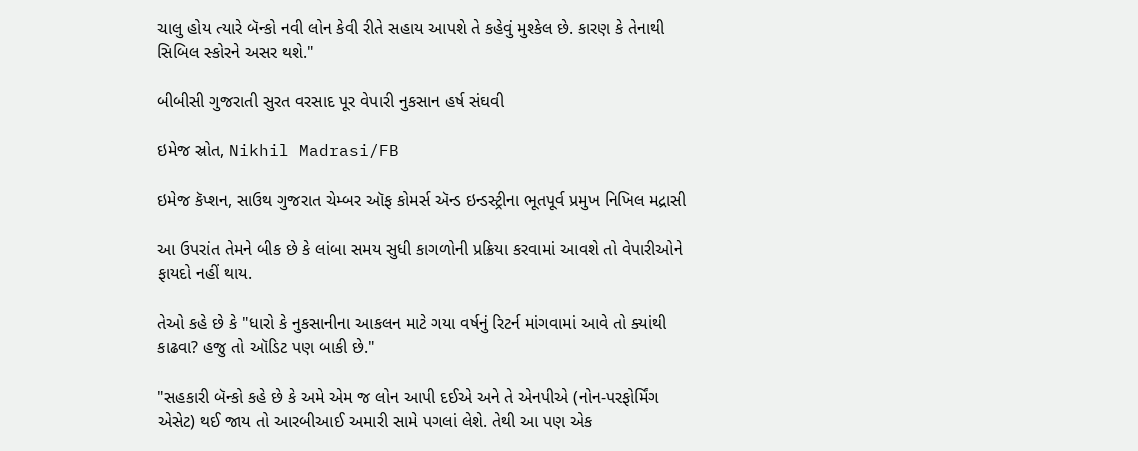ચાલુ હોય ત્યારે બૅન્કો નવી લોન કેવી રીતે સહાય આપશે તે કહેવું મુશ્કેલ છે. કારણ કે તેનાથી સિબિલ સ્કોરને અસર થશે."

બીબીસી ગુજરાતી સુરત વરસાદ પૂર વેપારી નુકસાન હર્ષ સંઘવી

ઇમેજ સ્રોત, Nikhil Madrasi/FB

ઇમેજ કૅપ્શન, સાઉથ ગુજરાત ચેમ્બર ઑફ કોમર્સ ઍન્ડ ઇન્ડસ્ટ્રીના ભૂતપૂર્વ પ્રમુખ નિખિલ મદ્રાસી

આ ઉપરાંત તેમને બીક છે કે લાંબા સમય સુધી કાગળોની પ્રક્રિયા કરવામાં આવશે તો વેપારીઓને ફાયદો નહીં થાય.

તેઓ કહે છે કે "ધારો કે નુકસાનીના આકલન માટે ગયા વર્ષનું રિટર્ન માંગવામાં આવે તો ક્યાંથી કાઢવા? હજુ તો ઑડિટ પણ બાકી છે."

"સહકારી બૅન્કો કહે છે કે અમે એમ જ લોન આપી દઈએ અને તે એનપીએ (નોન-પરફોર્મિંગ એસેટ) થઈ જાય તો આરબીઆઈ અમારી સામે પગલાં લેશે. તેથી આ પણ એક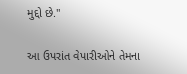મુદ્દો છે."

આ ઉપરાંત વેપારીઓને તેમના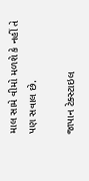માલ સામે વીમો મળશે કે નહીં તે પણ સવાલ છે.

જાપાન ટેક્સ્ટાઇલ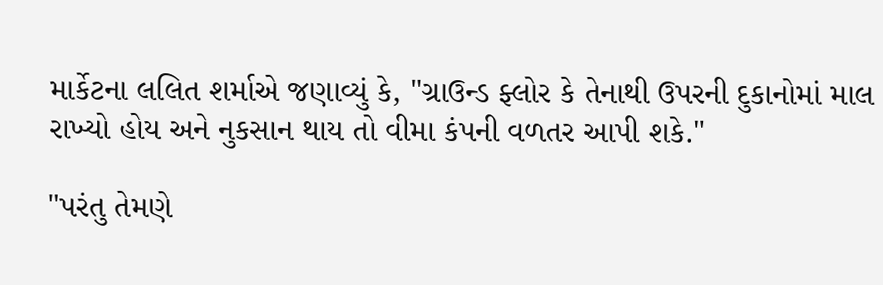માર્કેટના લલિત શર્માએ જણાવ્યું કે, "ગ્રાઉન્ડ ફ્લોર કે તેનાથી ઉપરની દુકાનોમાં માલ રાખ્યો હોય અને નુકસાન થાય તો વીમા કંપની વળતર આપી શકે."

"પરંતુ તેમણે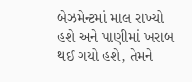બેઝમેન્ટમાં માલ રાખ્યો હશે અને પાણીમાં ખરાબ થઈ ગયો હશે, તેમને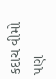કદાચ વીમો પણ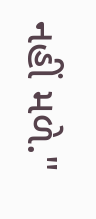નહીં મળે."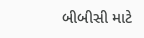બીબીસી માટે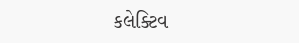કલેક્ટિવ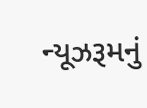ન્યૂઝરૂમનું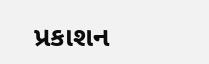પ્રકાશન